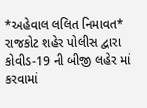*અહેવાલ લલિત નિમાવત*
રાજકોટ શહેર પોલીસ દ્વારા કોવીડ-19 ની બીજી લહેર માં કરવામાં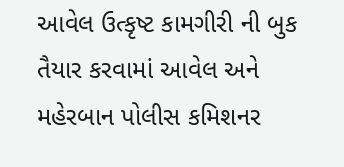આવેલ ઉત્કૃષ્ટ કામગીરી ની બુક તૈયાર કરવામાં આવેલ અને મહેરબાન પોલીસ કમિશનર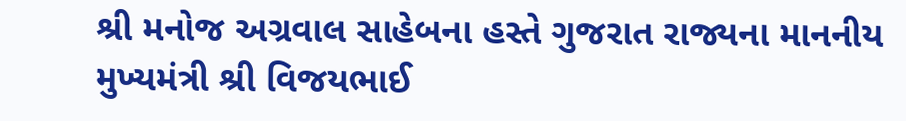શ્રી મનોજ અગ્રવાલ સાહેબના હસ્તે ગુજરાત રાજ્યના માનનીય મુખ્યમંત્રી શ્રી વિજયભાઈ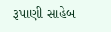રૂપાણી સાહેબ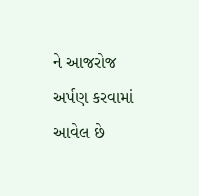ને આજરોજ અર્પણ કરવામાં આવેલ છે